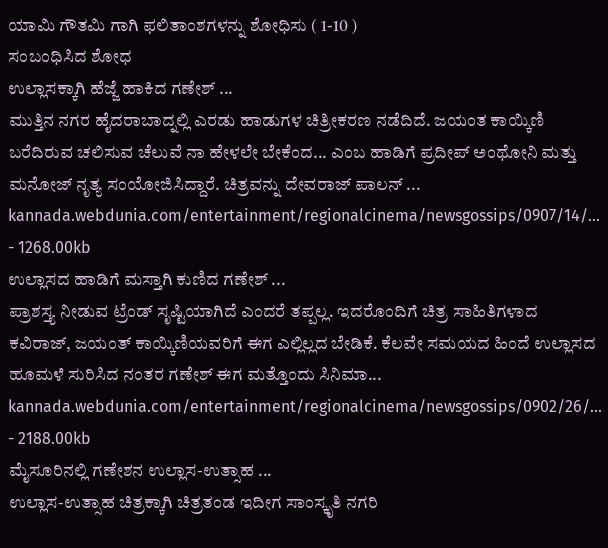ಯಾಮಿ ಗೌತಮಿ ಗಾಗಿ ಫಲಿತಾಂಶಗಳನ್ನು ಶೋಧಿಸು ( 1-10 )
ಸಂಬಂಧಿಸಿದ ಶೋಧ
ಉಲ್ಲಾಸಕ್ಕಾಗಿ ಹೆಜ್ಜೆ ಹಾಕಿದ ಗಣೇಶ್ ...
ಮುತ್ತಿನ ನಗರ ಹೈದರಾಬಾದ್ನಲ್ಲಿ ಎರಡು ಹಾಡುಗಳ ಚಿತ್ರೀಕರಣ ನಡೆದಿದೆ. ಜಯಂತ ಕಾಯ್ಕಿಣಿ ಬರೆದಿರುವ ಚಲಿಸುವ ಚೆಲುವೆ ನಾ ಹೇಳಲೇ ಬೇಕೆಂದ... ಎಂಬ ಹಾಡಿಗೆ ಪ್ರದೀಪ್ ಅಂಥೋನಿ ಮತ್ತು ಮನೋಜ್ ನೃತ್ಯ ಸಂಯೋಜಿಸಿದ್ದಾರೆ. ಚಿತ್ರವನ್ನು ದೇವರಾಜ್ ಪಾಲನ್ ...
kannada.webdunia.com/entertainment/regionalcinema/newsgossips/0907/14/... - 1268.00kb
ಉಲ್ಲಾಸದ ಹಾಡಿಗೆ ಮಸ್ತಾಗಿ ಕುಣಿದ ಗಣೇಶ್ ...
ಪ್ರಾಶಸ್ತ್ಯ ನೀಡುವ ಟ್ರೆಂಡ್ ಸೃಷ್ಟಿಯಾಗಿದೆ ಎಂದರೆ ತಪ್ಪಲ್ಲ. ಇದರೊಂದಿಗೆ ಚಿತ್ರ ಸಾಹಿತಿಗಳಾದ ಕವಿರಾಜ್, ಜಯಂತ್ ಕಾಯ್ಕಿಣಿಯವರಿಗೆ ಈಗ ಎಲ್ಲಿಲ್ಲದ ಬೇಡಿಕೆ. ಕೆಲವೇ ಸಮಯದ ಹಿಂದೆ ಉಲ್ಲಾಸದ ಹೂಮಳೆ ಸುರಿಸಿದ ನಂತರ ಗಣೇಶ್ ಈಗ ಮತ್ತೊಂದು ಸಿನಿಮಾ...
kannada.webdunia.com/entertainment/regionalcinema/newsgossips/0902/26/... - 2188.00kb
ಮೈಸೂರಿನಲ್ಲಿ ಗಣೇಶನ ಉಲ್ಲಾಸ-ಉತ್ಸಾಹ ...
ಉಲ್ಲಾಸ-ಉತ್ಸಾಹ ಚಿತ್ರಕ್ಕಾಗಿ ಚಿತ್ರತಂಡ ಇದೀಗ ಸಾಂಸ್ಕೃತಿ ನಗರಿ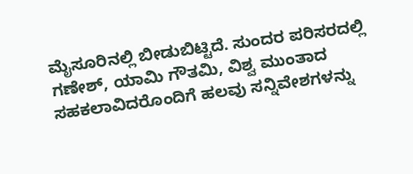ಮೈಸೂರಿನಲ್ಲಿ ಬೀಡುಬಿಟ್ಟಿದೆ. ಸುಂದರ ಪರಿಸರದಲ್ಲಿ ಗಣೇಶ್, ಯಾಮಿ ಗೌತಮಿ, ವಿಶ್ವ ಮುಂತಾದ ಸಹಕಲಾವಿದರೊಂದಿಗೆ ಹಲವು ಸನ್ನಿವೇಶಗಳನ್ನು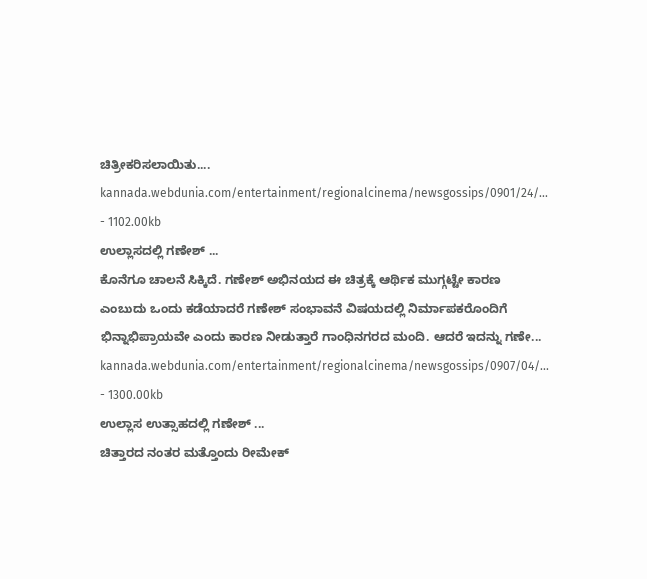ಚಿತ್ರೀಕರಿಸಲಾಯಿತು....
kannada.webdunia.com/entertainment/regionalcinema/newsgossips/0901/24/... - 1102.00kb
ಉಲ್ಲಾಸದಲ್ಲಿ ಗಣೇಶ್ ...
ಕೊನೆಗೂ ಚಾಲನೆ ಸಿಕ್ಕಿದೆ. ಗಣೇಶ್ ಅಭಿನಯದ ಈ ಚಿತ್ರಕ್ಕೆ ಆರ್ಥಿಕ ಮುಗ್ಗಟ್ಟೇ ಕಾರಣ ಎಂಬುದು ಒಂದು ಕಡೆಯಾದರೆ ಗಣೇಶ್ ಸಂಭಾವನೆ ವಿಷಯದಲ್ಲಿ ನಿರ್ಮಾಪಕರೊಂದಿಗೆ ಭಿನ್ನಾಭಿಪ್ರಾಯವೇ ಎಂದು ಕಾರಣ ನೀಡುತ್ತಾರೆ ಗಾಂಧಿನಗರದ ಮಂದಿ. ಆದರೆ ಇದನ್ನು ಗಣೇ...
kannada.webdunia.com/entertainment/regionalcinema/newsgossips/0907/04/... - 1300.00kb
ಉಲ್ಲಾಸ ಉತ್ಸಾಹದಲ್ಲಿ ಗಣೇಶ್ ...
ಚಿತ್ತಾರದ ನಂತರ ಮತ್ತೊಂದು ರೀಮೇಕ್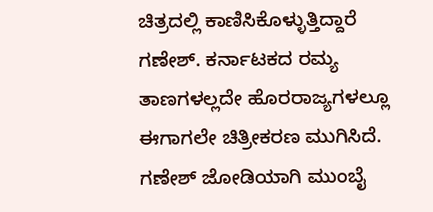ಚಿತ್ರದಲ್ಲಿ ಕಾಣಿಸಿಕೊಳ್ಳುತ್ತಿದ್ದಾರೆ ಗಣೇಶ್. ಕರ್ನಾಟಕದ ರಮ್ಯ ತಾಣಗಳಲ್ಲದೇ ಹೊರರಾಜ್ಯಗಳಲ್ಲೂ ಈಗಾಗಲೇ ಚಿತ್ರೀಕರಣ ಮುಗಿಸಿದೆ. ಗಣೇಶ್ ಜೋಡಿಯಾಗಿ ಮುಂಬೈ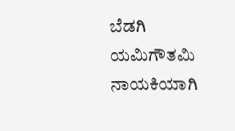ಬೆಡಗಿ ಯಮಿಗೌತಮಿ ನಾಯಕಿಯಾಗಿ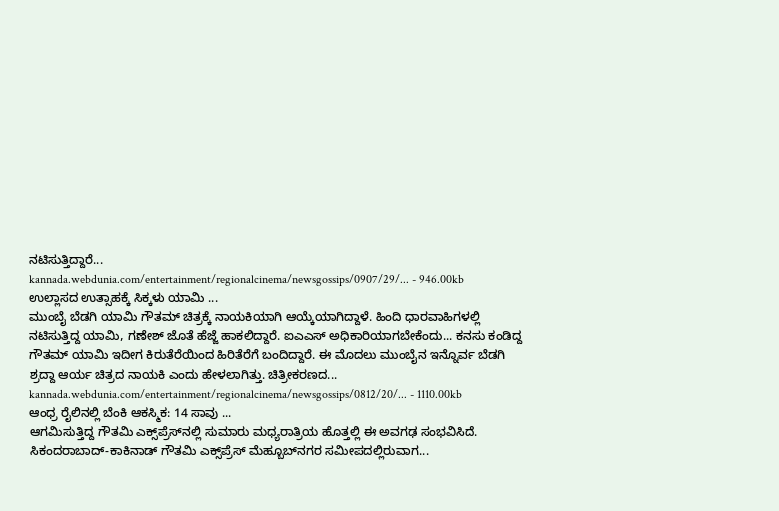ನಟಿಸುತ್ತಿದ್ದಾರೆ...
kannada.webdunia.com/entertainment/regionalcinema/newsgossips/0907/29/... - 946.00kb
ಉಲ್ಲಾಸದ ಉತ್ಸಾಹಕ್ಕೆ ಸಿಕ್ಕಳು ಯಾಮಿ ...
ಮುಂಬೈ ಬೆಡಗಿ ಯಾಮಿ ಗೌತಮ್ ಚಿತ್ರಕ್ಕೆ ನಾಯಕಿಯಾಗಿ ಆಯ್ಕೆಯಾಗಿದ್ದಾಳೆ. ಹಿಂದಿ ಧಾರವಾಹಿಗಳಲ್ಲಿ ನಟಿಸುತ್ತಿದ್ದ ಯಾಮಿ, ಗಣೇಶ್ ಜೊತೆ ಹೆಜ್ಜೆ ಹಾಕಲಿದ್ದಾರೆ. ಐಎಎಸ್ ಅಧಿಕಾರಿಯಾಗಬೇಕೆಂದು... ಕನಸು ಕಂಡಿದ್ದ ಗೌತಮ್ ಯಾಮಿ ಇದೀಗ ಕಿರುತೆರೆಯಿಂದ ಹಿರಿತೆರೆಗೆ ಬಂದಿದ್ದಾರೆ. ಈ ಮೊದಲು ಮುಂಬೈನ ಇನ್ನೊರ್ವ ಬೆಡಗಿ ಶ್ರದ್ದಾ ಆರ್ಯ ಚಿತ್ರದ ನಾಯಕಿ ಎಂದು ಹೇಳಲಾಗಿತ್ತು. ಚಿತ್ರೀಕರಣದ...
kannada.webdunia.com/entertainment/regionalcinema/newsgossips/0812/20/... - 1110.00kb
ಆಂಧ್ರ ರೈಲಿನಲ್ಲಿ ಬೆಂಕಿ ಆಕಸ್ಮಿಕ: 14 ಸಾವು ...
ಆಗಮಿಸುತ್ತಿದ್ದ ಗೌತಮಿ ಎಕ್ಸ್‌ಪ್ರೆಸ್‌ನಲ್ಲಿ ಸುಮಾರು ಮಧ್ಯರಾತ್ರಿಯ ಹೊತ್ತಲ್ಲಿ ಈ ಅವಗಢ ಸಂಭವಿಸಿದೆ. ಸಿಕಂದರಾಬಾದ್-ಕಾಕಿನಾಡ್ ಗೌತಮಿ ಎಕ್ಸ್‌ಪ್ರೆಸ್‌ ಮೆಹ್ಬೂಬ್‍‌ನಗರ ಸಮೀಪದಲ್ಲಿರುವಾಗ...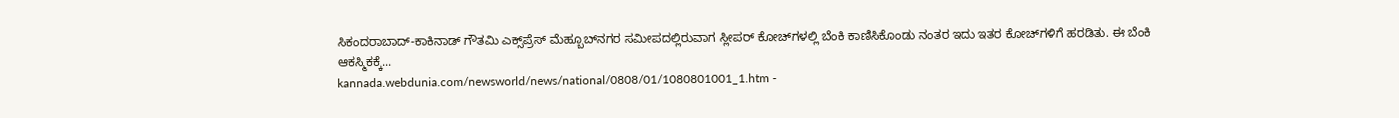ಸಿಕಂದರಾಬಾದ್-ಕಾಕಿನಾಡ್ ಗೌತಮಿ ಎಕ್ಸ್‌ಪ್ರೆಸ್‌ ಮೆಹ್ಬೂಬ್‍‌ನಗರ ಸಮೀಪದಲ್ಲಿರುವಾಗ ಸ್ಲೀಪರ್ ಕೋಚ್‌ಗಳಲ್ಲಿ ಬೆಂಕಿ ಕಾಣಿಸಿಕೊಂಡು ನಂತರ ಇದು ಇತರ ಕೋಚ್‌ಗಳಿಗೆ ಹರಡಿತು. ಈ ಬೆಂಕಿ ಆಕಸ್ಮಿಕಕ್ಕೆ...
kannada.webdunia.com/newsworld/news/national/0808/01/1080801001_1.htm -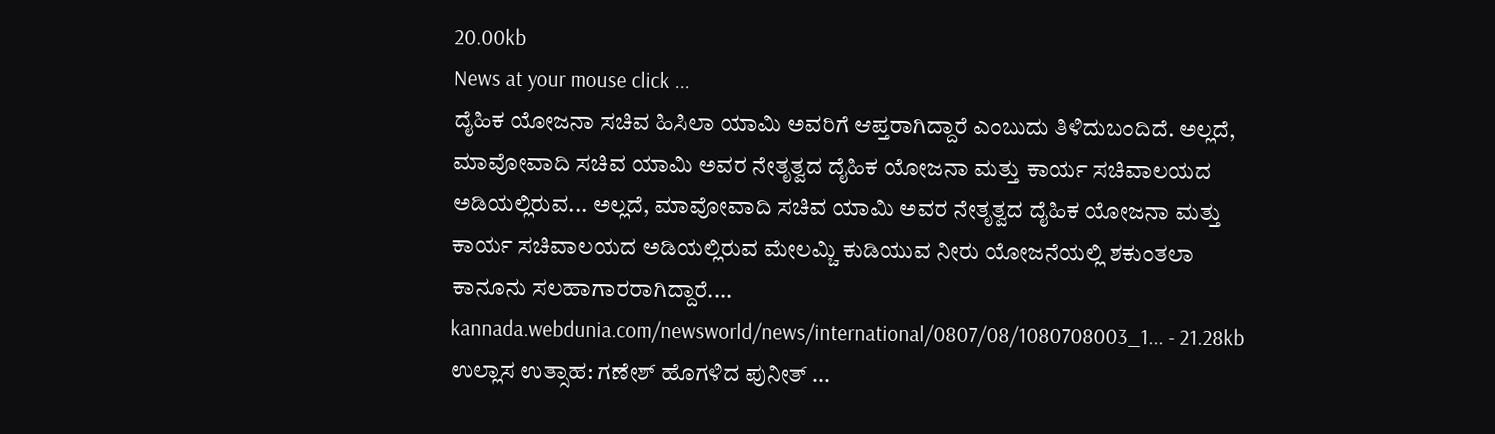20.00kb
News at your mouse click ...
ದೈಹಿಕ ಯೋಜನಾ ಸಚಿವ ಹಿಸಿಲಾ ಯಾಮಿ ಅವರಿಗೆ ಆಪ್ತರಾಗಿದ್ದಾರೆ ಎಂಬುದು ತಿಳಿದುಬಂದಿದೆ. ಅಲ್ಲದೆ, ಮಾವೋವಾದಿ ಸಚಿವ ಯಾಮಿ ಅವರ ನೇತೃತ್ವದ ದೈಹಿಕ ಯೋಜನಾ ಮತ್ತು ಕಾರ್ಯ ಸಚಿವಾಲಯದ ಅಡಿಯಲ್ಲಿರುವ... ಅಲ್ಲದೆ, ಮಾವೋವಾದಿ ಸಚಿವ ಯಾಮಿ ಅವರ ನೇತೃತ್ವದ ದೈಹಿಕ ಯೋಜನಾ ಮತ್ತು ಕಾರ್ಯ ಸಚಿವಾಲಯದ ಅಡಿಯಲ್ಲಿರುವ ಮೇಲಮ್ಚಿ ಕುಡಿಯುವ ನೀರು ಯೋಜನೆಯಲ್ಲಿ ಶಕುಂತಲಾ ಕಾನೂನು ಸಲಹಾಗಾರರಾಗಿದ್ದಾರೆ....
kannada.webdunia.com/newsworld/news/international/0807/08/1080708003_1... - 21.28kb
ಉಲ್ಲಾಸ ಉತ್ಸಾಹ: ಗಣೇಶ್ ಹೊಗಳಿದ ಪುನೀತ್ ...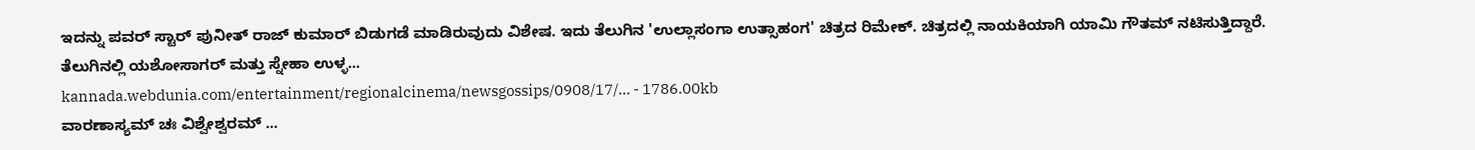ಇದನ್ನು ಪವರ್ ಸ್ಟಾರ್ ಪುನೀತ್ ರಾಜ್ ಕುಮಾರ್ ಬಿಡುಗಡೆ ಮಾಡಿರುವುದು ವಿಶೇಷ. ಇದು ತೆಲುಗಿನ 'ಉಲ್ಲಾಸಂಗಾ ಉತ್ಸಾಹಂಗ' ಚಿತ್ರದ ರಿಮೇಕ್. ಚಿತ್ರದಲ್ಲಿ ನಾಯಕಿಯಾಗಿ ಯಾಮಿ ಗೌತಮ್ ನಟಿಸುತ್ತಿದ್ದಾರೆ. ತೆಲುಗಿನಲ್ಲಿ ಯಶೋಸಾಗರ್ ಮತ್ತು ಸ್ನೇಹಾ ಉಳ್ಳ...
kannada.webdunia.com/entertainment/regionalcinema/newsgossips/0908/17/... - 1786.00kb
ವಾರಣಾಸ್ಯಮ್ ಚಃ ವಿಶ್ವೇಶ್ವರಮ್ ...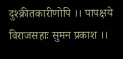दुश्क्रीतकारीणोपि ।। पापक्षये विराजसहाः सुमन प्रकाश ।।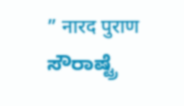” नारद पुराण ಸೌರಾಷ್ಟ್ರೆ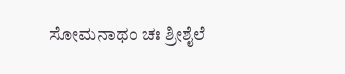ಸೋಮನಾಥಂ ಚಃ ಶ್ರೀಶೈಲೆ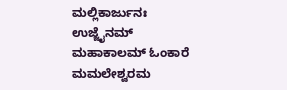ಮಲ್ಲಿಕಾರ್ಜುನಃ ಉಜ್ಜೈನಮ್ ಮಹಾಕಾಲಮ್ ಓಂಕಾರೆ ಮಮಲೇಶ್ವರಮ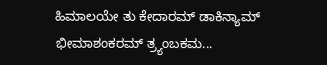ಹಿಮಾಲಯೇ ತು ಕೇದಾರಮ್ ಡಾಕಿನ್ಯಾಮ್ ಭೀಮಾಶಂಕರಮ್ ತ್ರ್ಯಂಬಕಮ...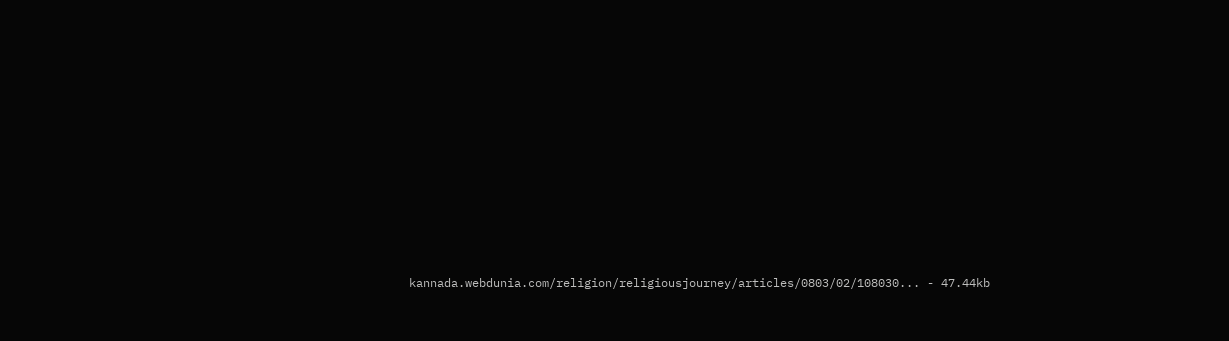kannada.webdunia.com/religion/religiousjourney/articles/0803/02/108030... - 47.44kb